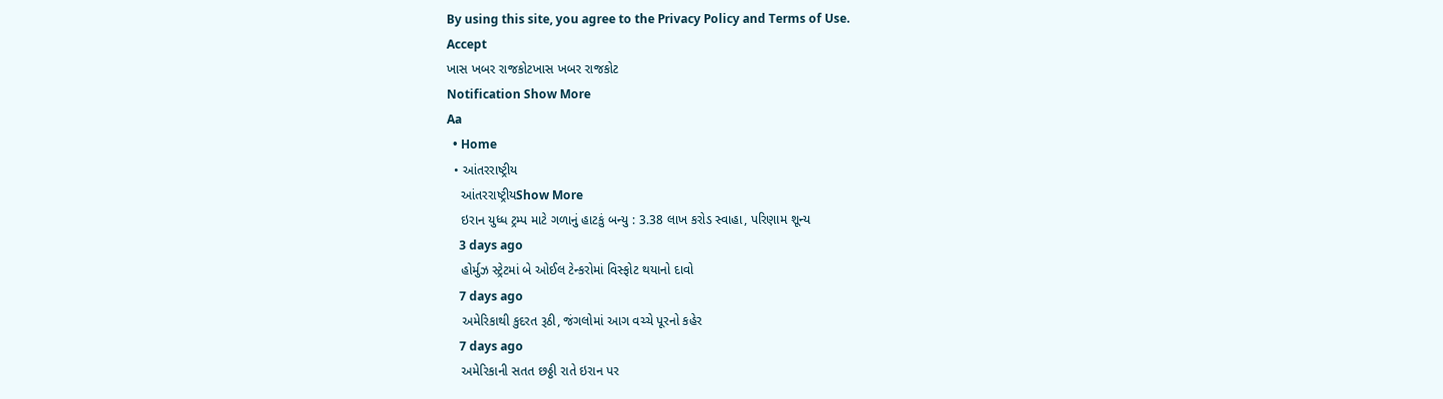By using this site, you agree to the Privacy Policy and Terms of Use.
Accept
ખાસ ખબર રાજકોટખાસ ખબર રાજકોટ
Notification Show More
Aa
  • Home
  • આંતરરાષ્ટ્રીય
    આંતરરાષ્ટ્રીયShow More
    ઇરાન યુધ્ધ ટ્રમ્પ માટે ગળાનું હાટકું બન્યુ : 3.38 લાખ કરોડ સ્વાહા, પરિણામ શૂન્ય
    3 days ago
    હોર્મુઝ સ્ટ્રેટમાં બે ઓઈલ ટેન્કરોમાં વિસ્ફોટ થયાનો દાવો
    7 days ago
    અમેરિકાથી કુદરત રૂઠી, જંગલોમાં આગ વચ્ચે પૂરનો કહેર
    7 days ago
    અમેરિકાની સતત છઠ્ઠી રાતે ઇરાન પર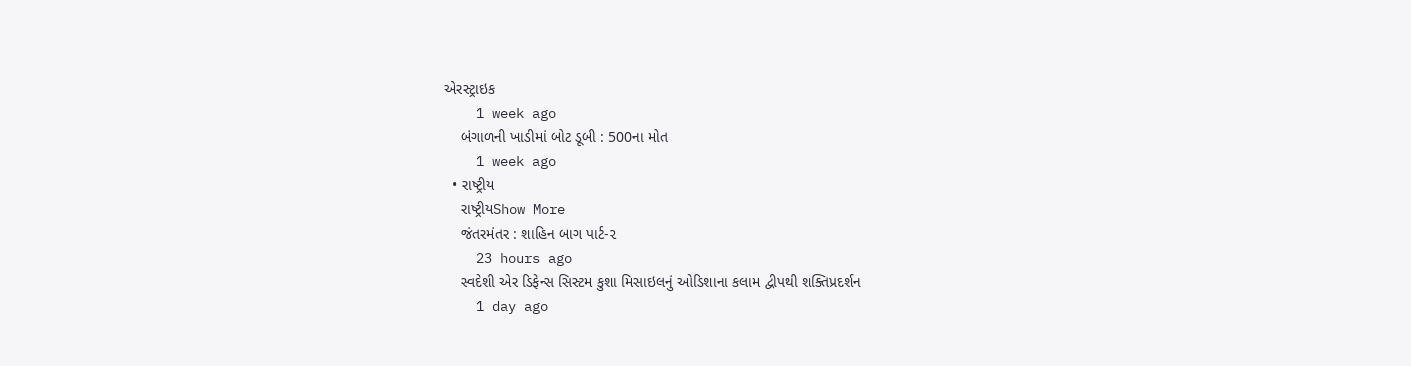એરસ્ટ્રાઇક
    1 week ago
    બંગાળની ખાડીમાં બોટ ડૂબી : 500ના મોત
    1 week ago
  • રાષ્ટ્રીય
    રાષ્ટ્રીયShow More
    જંતરમંતર : શાહિન બાગ પાર્ટ-૨
    23 hours ago
    સ્વદેશી એર ડિફેન્સ સિસ્ટમ કુશા મિસાઇલનું ઓડિશાના કલામ દ્વીપથી શક્તિપ્રદર્શન
    1 day ago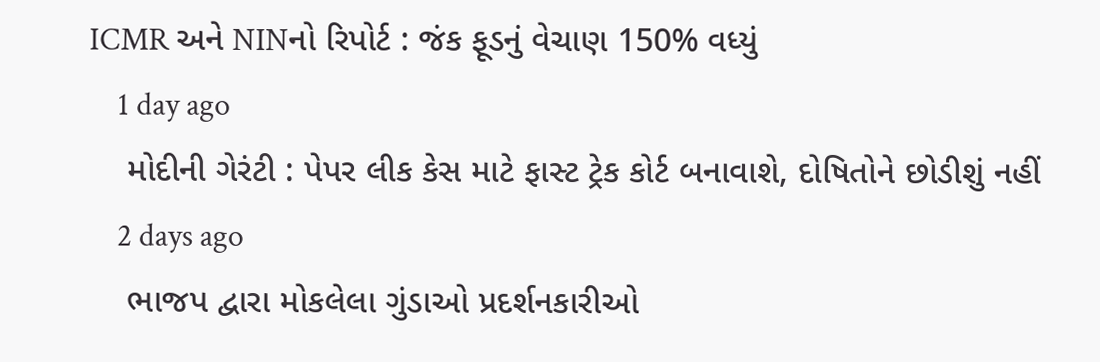ICMR અને NINનો રિપોર્ટ : જંક ફૂડનું વેચાણ 150% વધ્યું
    1 day ago
    મોદીની ગેરંટી : પેપર લીક કેસ માટે ફાસ્ટ ટ્રેક કોર્ટ બનાવાશે, દોષિતોને છોડીશું નહીં
    2 days ago
    ભાજપ દ્વારા મોકલેલા ગુંડાઓ પ્રદર્શનકારીઓ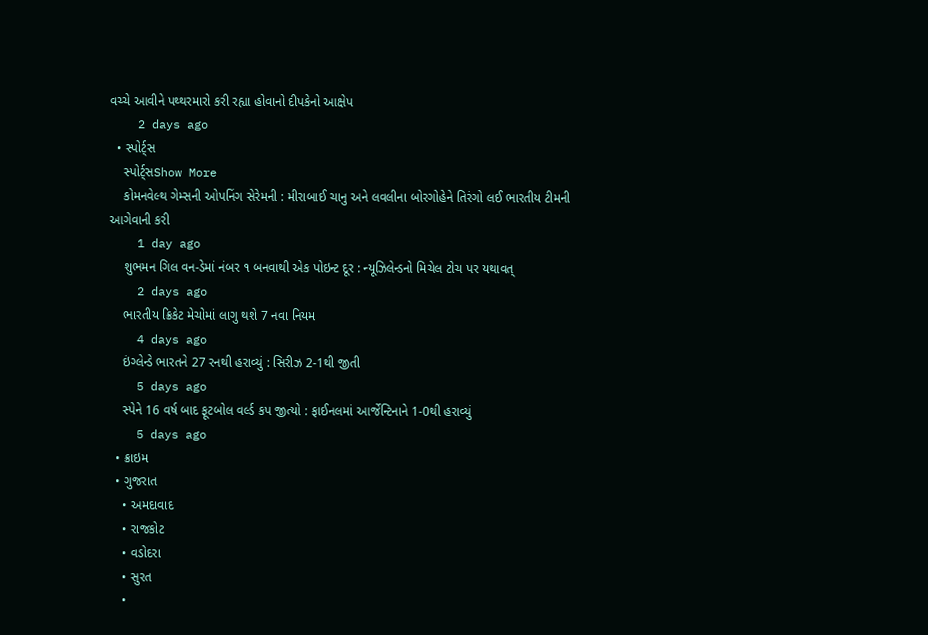વચ્ચે આવીને પથ્થરમારો કરી રહ્યા હોવાનો દીપકેનો આક્ષેપ
    2 days ago
  • સ્પોર્ટ્સ
    સ્પોર્ટ્સShow More
    કોમનવેલ્થ ગેમ્સની ઓપનિંગ સેરેમની : મીરાબાઈ ચાનુ અને લવલીના બોરગોહેને તિરંગો લઈ ભારતીય ટીમની આગેવાની કરી
    1 day ago
    શુભમન ગિલ વન-ડેમાં નંબર ૧ બનવાથી એક પોઇન્ટ દૂર : ન્યૂઝિલેન્ડનો મિચેલ ટોચ પર યથાવત્
    2 days ago
    ભારતીય ક્રિકેટ મેચોમાં લાગુ થશે 7 નવા નિયમ
    4 days ago
    ઇંગ્લેન્ડે ભારતને 27 રનથી હરાવ્યું : સિરીઝ 2-1થી જીતી
    5 days ago
    સ્પેને 16 વર્ષ બાદ ફૂટબોલ વર્લ્ડ કપ જીત્યો : ફાઈનલમાં આર્જેન્ટિનાને 1-0થી હરાવ્યું
    5 days ago
  • ક્રાઇમ
  • ગુજરાત
    • અમદાવાદ
    • રાજકોટ
    • વડોદરા
    • સુરત
    •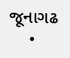જૂનાગઢ
    •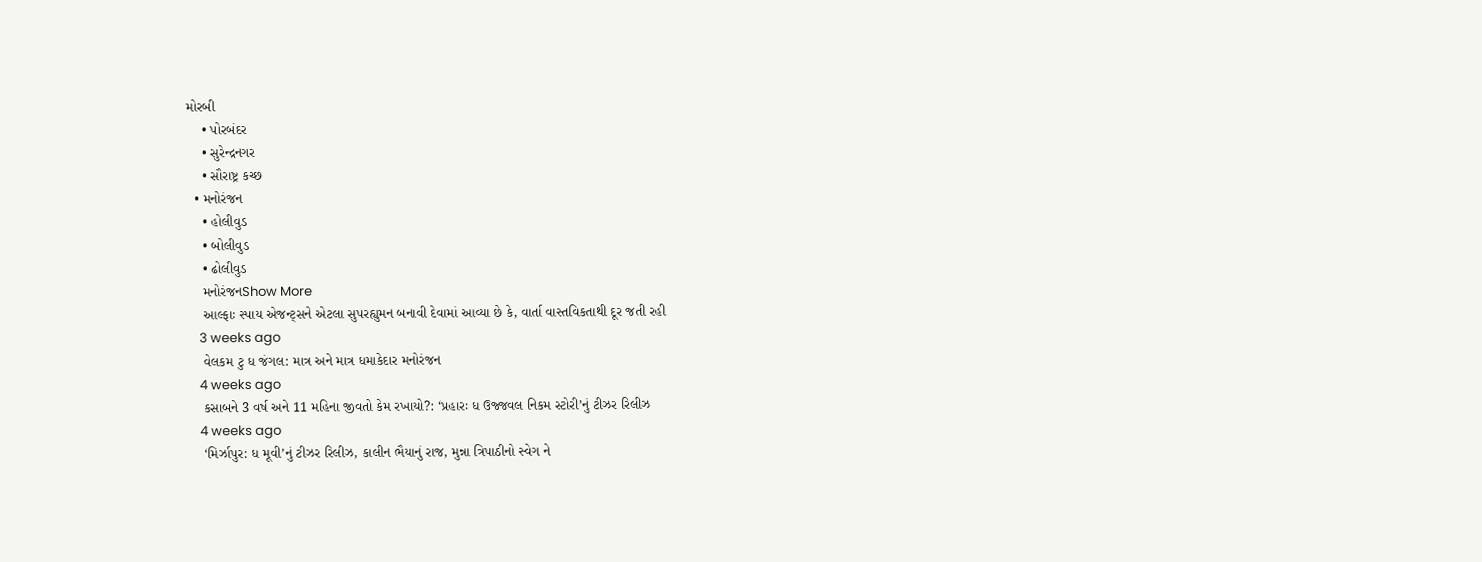મોરબી
    • પોરબંદર
    • સુરેન્દ્રનગર
    • સૌરાષ્ટ્ર કચ્છ
  • મનોરંજન
    • હોલીવુડ
    • બોલીવુડ
    • ઢોલીવુડ
    મનોરંજનShow More
    આલ્ફાઃ સ્પાય એજન્ટ્સને એટલા સુપરહ્યુમન બનાવી દેવામાં આવ્યા છે કે, વાર્તા વાસ્તવિકતાથી દૂર જતી રહી
    3 weeks ago
    વેલકમ ટુ ધ જંગલ: માત્ર અને માત્ર ધમાકેદાર મનોરંજન
    4 weeks ago
    કસાબને 3 વર્ષ અને 11 મહિના જીવતો કેમ રખાયો?: ‘પ્રહારઃ ધ ઉજ્જવલ નિકમ સ્ટોરી’નું ટીઝર રિલીઝ
    4 weeks ago
    ‘મિર્ઝાપુર: ધ મૂવી’નું ટીઝર રિલીઝ, કાલીન ભૈયાનું રાજ, મુન્ના ત્રિપાઠીનો સ્વેગ ને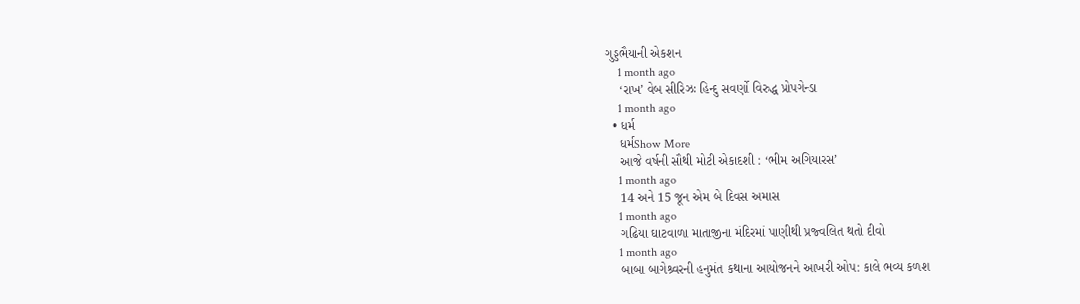ગુડ્ડભૈયાની એકશન
    1 month ago
    ‘રાખ’ વેબ સીરિઝઃ હિન્દુ સવર્ણો વિરુદ્ધ પ્રોપગેન્ડા
    1 month ago
  • ધર્મ
    ધર્મShow More
    આજે વર્ષની સૌથી મોટી એકાદશી : ‘ભીમ અગિયારસ’
    1 month ago
    14 અને 15 જૂન એમ બે દિવસ અમાસ
    1 month ago
    ગઢિયા ઘાટવાળા માતાજીના મંદિરમાં પાણીથી પ્રજ્વલિત થતો દીવો
    1 month ago
    બાબા બાગેશ્ર્વરની હનુમંત કથાના આયોજનને આખરી ઓપ: કાલે ભવ્ય કળશ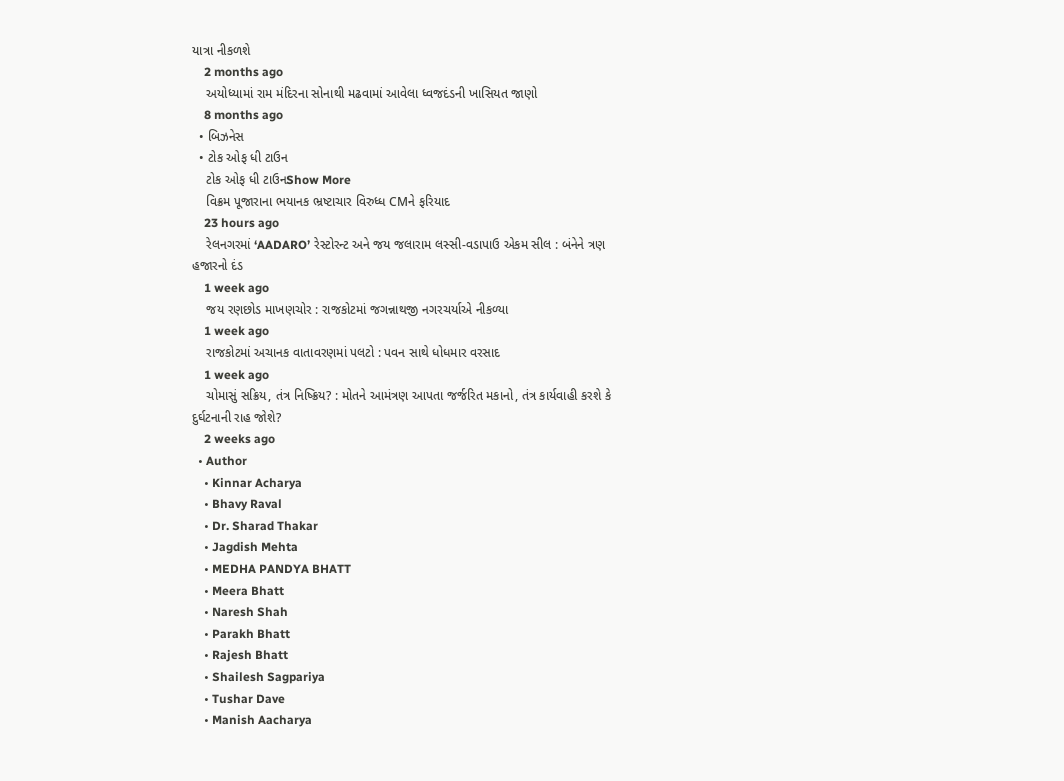યાત્રા નીકળશે
    2 months ago
    અયોધ્યામાં રામ મંદિરના સોનાથી મઢવામાં આવેલા ધ્વજદંડની ખાસિયત જાણો
    8 months ago
  • બિઝનેસ
  • ટોક ઓફ ધી ટાઉન
    ટોક ઓફ ધી ટાઉનShow More
    વિક્રમ પૂજારાના ભયાનક ભ્રષ્ટાચાર વિરુધ્ધ CMને ફરિયાદ
    23 hours ago
    રેલનગરમાં ‘AADARO’ રેસ્ટોરન્ટ અને જય જલારામ લસ્સી-વડાપાઉ એકમ સીલ : બંનેને ત્રણ હજારનો દંડ
    1 week ago
    જય રણછોડ માખણચોર : રાજકોટમાં જગન્નાથજી નગરચર્યાએ નીકળ્યા
    1 week ago
    રાજકોટમાં અચાનક વાતાવરણમાં પલટો : પવન સાથે ધોધમાર વરસાદ
    1 week ago
    ચોમાસું સક્રિય, તંત્ર નિષ્ક્રિય? : મોતને આમંત્રણ આપતા જર્જરિત મકાનો, તંત્ર કાર્યવાહી કરશે કે દુર્ઘટનાની રાહ જોશે?
    2 weeks ago
  • Author
    • Kinnar Acharya
    • Bhavy Raval
    • Dr. Sharad Thakar
    • Jagdish Mehta
    • MEDHA PANDYA BHATT
    • Meera Bhatt
    • Naresh Shah
    • Parakh Bhatt
    • Rajesh Bhatt
    • Shailesh Sagpariya
    • Tushar Dave
    • Manish Aacharya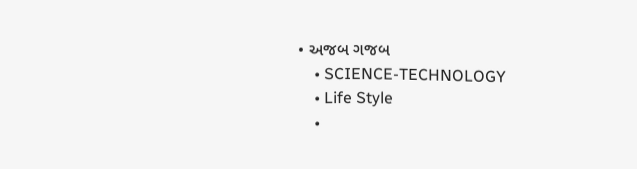• અજબ ગજબ
    • SCIENCE-TECHNOLOGY
    • Life Style
    •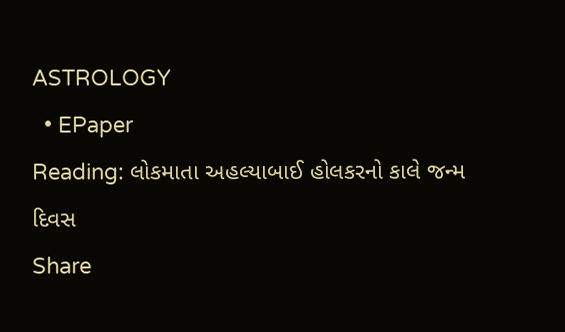ASTROLOGY
  • EPaper
Reading: લોકમાતા અહલ્યાબાઈ હોલકરનો કાલે જન્મ દિવસ
Share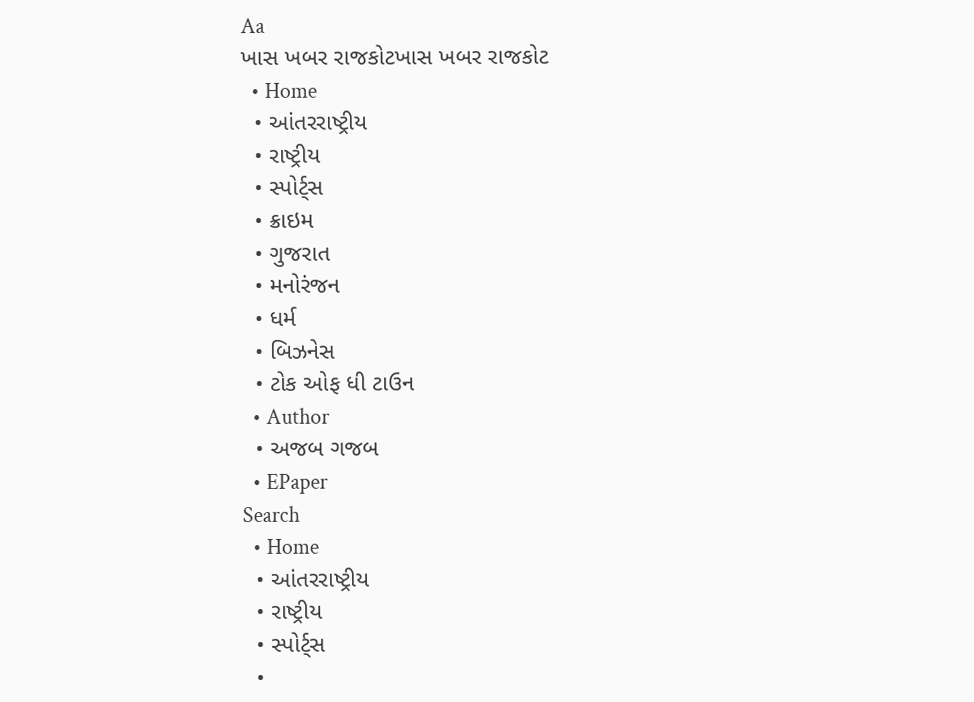Aa
ખાસ ખબર રાજકોટખાસ ખબર રાજકોટ
  • Home
  • આંતરરાષ્ટ્રીય
  • રાષ્ટ્રીય
  • સ્પોર્ટ્સ
  • ક્રાઇમ
  • ગુજરાત
  • મનોરંજન
  • ધર્મ
  • બિઝનેસ
  • ટોક ઓફ ધી ટાઉન
  • Author
  • અજબ ગજબ
  • EPaper
Search
  • Home
  • આંતરરાષ્ટ્રીય
  • રાષ્ટ્રીય
  • સ્પોર્ટ્સ
  •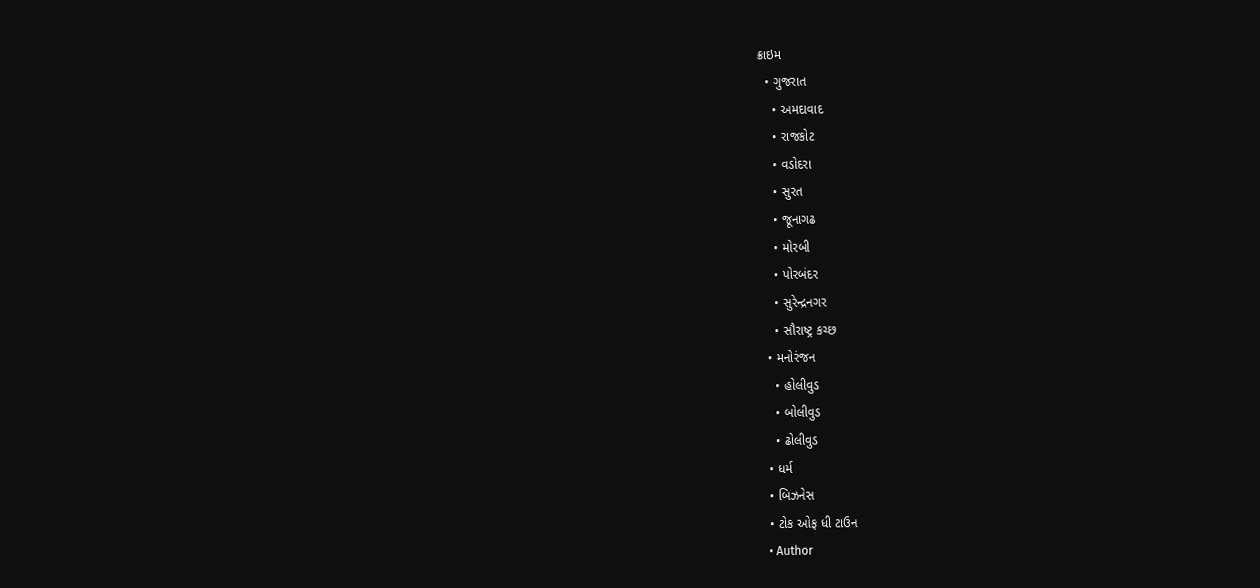ક્રાઇમ
  • ગુજરાત
    • અમદાવાદ
    • રાજકોટ
    • વડોદરા
    • સુરત
    • જૂનાગઢ
    • મોરબી
    • પોરબંદર
    • સુરેન્દ્રનગર
    • સૌરાષ્ટ્ર કચ્છ
  • મનોરંજન
    • હોલીવુડ
    • બોલીવુડ
    • ઢોલીવુડ
  • ધર્મ
  • બિઝનેસ
  • ટોક ઓફ ધી ટાઉન
  • Author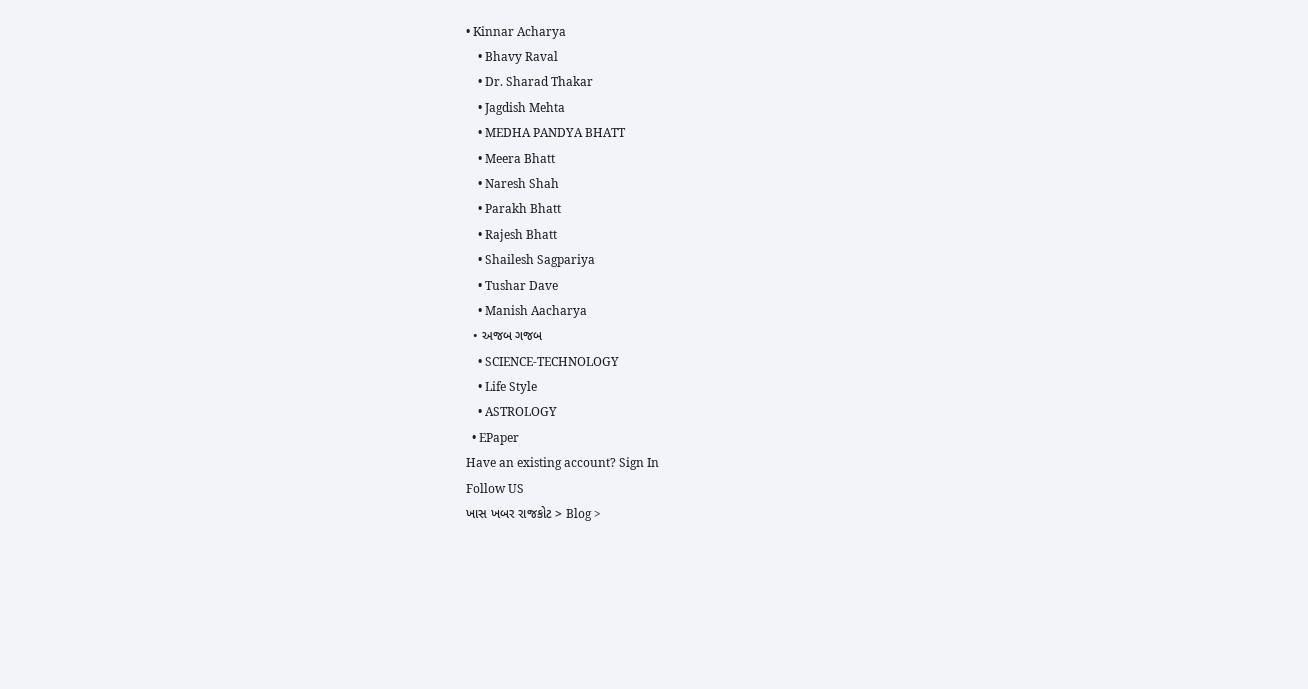• Kinnar Acharya
    • Bhavy Raval
    • Dr. Sharad Thakar
    • Jagdish Mehta
    • MEDHA PANDYA BHATT
    • Meera Bhatt
    • Naresh Shah
    • Parakh Bhatt
    • Rajesh Bhatt
    • Shailesh Sagpariya
    • Tushar Dave
    • Manish Aacharya
  • અજબ ગજબ
    • SCIENCE-TECHNOLOGY
    • Life Style
    • ASTROLOGY
  • EPaper
Have an existing account? Sign In
Follow US
ખાસ ખબર રાજકોટ > Blog >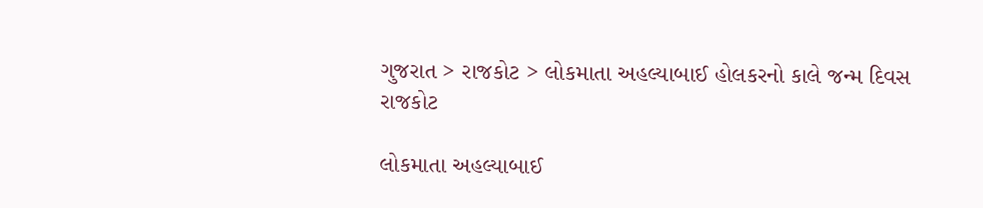ગુજરાત > રાજકોટ > લોકમાતા અહલ્યાબાઈ હોલકરનો કાલે જન્મ દિવસ
રાજકોટ

લોકમાતા અહલ્યાબાઈ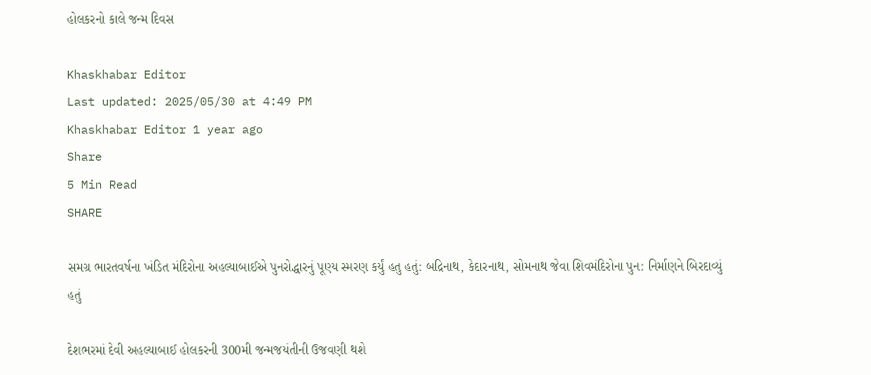હોલકરનો કાલે જન્મ દિવસ

Khaskhabar Editor
Last updated: 2025/05/30 at 4:49 PM
Khaskhabar Editor 1 year ago
Share
5 Min Read
SHARE

સમગ્ર ભારતવર્ષના ખંડિત મંદિરોના અહલ્યાબાઈએ પુનરોદ્ધારનું પૂણ્ય સ્મરણ કર્યું હતુ હતું: બદ્રિનાથ, કેદારનાથ, સોમનાથ જેવા શિવમંદિરોના પુન: નિર્માણને બિરદાવ્યું હતું

દેશભરમાં દેવી અહલ્યાબાઈ હોલકરની 300મી જન્મજયંતીની ઉજવણી થશે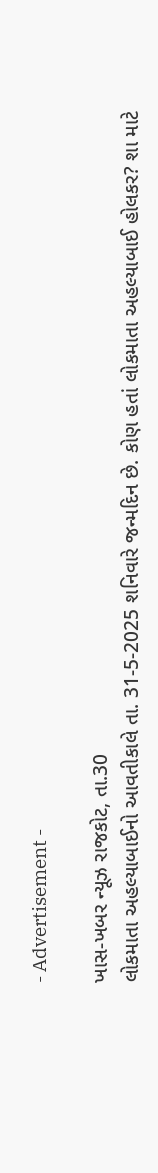- Advertisement -

ખાસ-ખબર ન્યૂઝ રાજકોટ, તા.30
લોકમાતા અહલ્યાબાઈનો આવતીકાલે તા. 31-5-2025 શનિવારે જન્મદિન છે. કોણ હતાં લોકમાતા અહલ્યાબાઈ હોલકર? શા માટે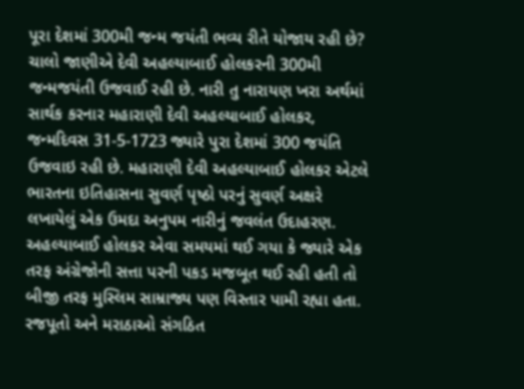પૂરા દેશમાં 300મી જન્મ જયંતી ભવ્ય રીતે યોજાય રહી છે? ચાલો જાણીએ દેવી અહલ્યાબાઈ હોલકરની 300મી જન્મજયંતી ઉજવાઈ રહી છે. નારી તુ નારાયણ ખરા અર્થમાં સાર્થક કરનાર મહારાણી દેવી અહલ્યાબાઈ હોલકર, જન્મદિવસ 31-5-1723 જ્યારે પુરા દેશમાં 300 જયંતિ ઉજવાઇ રહી છે. મહારાણી દેવી અહલ્યાબાઈ હોલકર એટલે ભારતના ઇતિહાસના સુવર્ણ પૃષ્ઠો પરનું સુવર્ણ અક્ષરે લખાયેલું એક ઉમદા અનુપમ નારીનું જવલંત ઉદાહરણ. અહલ્યાબાઈ હોલકર એવા સમયમાં થઈ ગયા કે જ્યારે એક તરફ અંગ્રેજોની સત્તા પરની પકડ મજબૂત થઈ રહી હતી તો બીજી તરફ મુસ્લિમ સામ્રાજ્ય પણ વિસ્તાર પામી રહ્યા હતા. રજપૂતો અને મરાઠાઓ સંગઠિત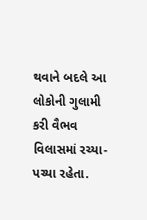થવાને બદલે આ લોકોની ગુલામી કરી વૈભવ વિલાસમાં રચ્યા-પચ્યા રહેતા.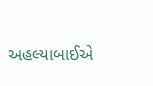અહલ્યાબાઈએ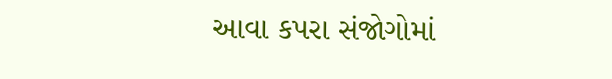આવા કપરા સંજોગોમાં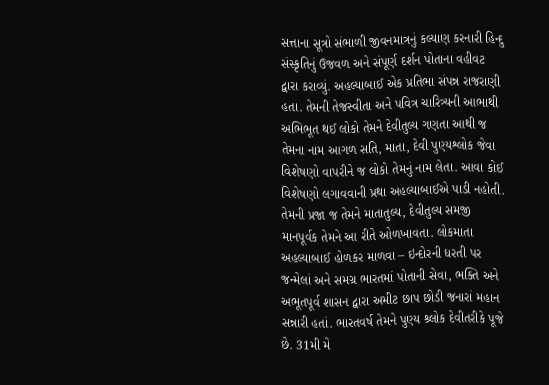સત્તાના સૂત્રો સંભાળી જીવનમાત્રનું કલ્યાણ કરનારી હિન્દુ સંસ્કૃતિનું ઉજવળ અને સંપૂર્ણ દર્શન પોતાના વહીવટ દ્વારા કરાવ્યું. અહલ્યાબાઈ એક પ્રતિભા સંપન્ન રાજરાણી હતા. તેમની તેજસ્વીતા અને પવિત્ર ચારિત્ર્યની આભાથી અભિભૂત થઈ લોકો તેમને દેવીતુલ્ય ગણતા આથી જ તેમના નામ આગળ સતિ, માતા, દેવી પુણ્યશ્લોક જેવા વિશેષણો વાપરીને જ લોકો તેમનું નામ લેતા. આવા કોઈ વિશેષણો લગાવવાની પ્રથા અહલ્યાબાઈએ પાડી નહોતી. તેમની પ્રજા જ તેમને માતાતુલ્ય, દેવીતુલ્ય સમજી માનપૂર્વક તેમને આ રીતે ઓળખાવતા. લોકમાતા અહલ્યાબાઈ હોળકર માળવા – ઇન્દોરની ધરતી પર જન્મેલાં અને સમગ્ર ભારતમાં પોતાની સેવા, ભક્તિ અને અભૂતપૂર્વ શાસન દ્વારા અમીટ છાપ છોડી જનારાં મહાન સન્નારી હતાં. ભારતવર્ષ તેમને પુણ્ય શ્ર્લોક દેવીતરીકે પૂજે છે. 31મી મે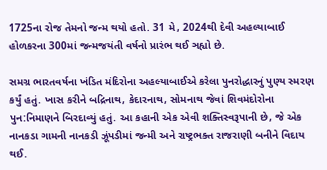1725ના રોજ તેમનો જન્મ થયો હતો. 31 મે, 2024થી દેવી અહલ્યાબાઈ હોળકરના 300માં જન્મજયંતી વર્ષનો પ્રારંભ થઈ ઞહ્યો છે.

સમગ્ર ભારતવર્ષના ખંડિત મંદિરોના અહલ્યાબાઈએ કરેલા પુનરોદ્ધારનું પુણ્ય સ્મરણ કર્યું હતું. ખાસ કરીને બદ્રિનાથ, કેદારનાથ, સોમનાથ જેવાં શિવમંદોરોના પુન:નિમાણને બિરદાવ્યું હતું. આ કહાની એક એવી શક્તિસ્વરૂપાની છે, જે એક નાનકડા ગામની નાનકડી ઝૂંપડીમાં જન્મી અને રાષ્ટ્રભક્ત રાજરાણી બનીને વિદાય થઈ.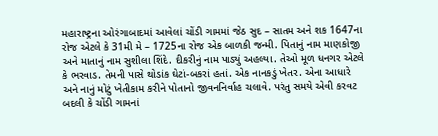મહારાષ્ટ્રના ઓરંગાબાદમાં આવેલાં ચોંડી ગામમાં જેઠ સુદ – સાતમ અને શક 1647ના રોજ એટલે કે 31મી મે – 1725ના રોજ એક બાળકી જન્મી. પિતાનું નામ માણકોજી અને માતાનું નામ સુશીલા શિંદે. દીકરીનું નામ પાડ્યું અહલ્યા. તેઓ મૂળ ધનગર એટલે કે ભરવાડ. તેમની પાસે થોડાંક ઘેટાં-બકરાં હતાં. એક નાનકડું ખેતર. એના આધારે અને નાનું મોટું ખેતીકામ કરીને પોતાનો જીવનનિર્વાહ ચલાવે. પરંતુ સમયે એવી કરવટ બદલી કે ચોંડી ગામનાં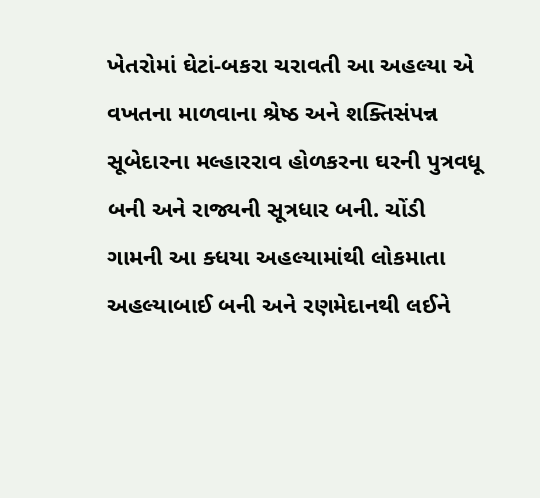ખેતરોમાં ઘેટાં-બકરા ચરાવતી આ અહલ્યા એ વખતના માળવાના શ્રેષ્ઠ અને શક્તિસંપન્ન સૂબેદારના મલ્હારરાવ હોળકરના ઘરની પુત્રવધૂ બની અને રાજ્યની સૂત્રધાર બની. ચોંડી ગામની આ ક્ધયા અહલ્યામાંથી લોકમાતા અહલ્યાબાઈ બની અને રણમેદાનથી લઈને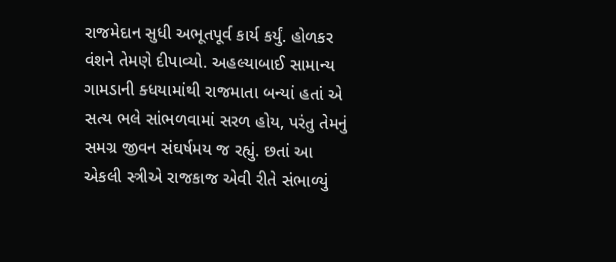રાજમેદાન સુધી અભૂતપૂર્વ કાર્ય કર્યું. હોળકર વંશને તેમણે દીપાવ્યો. અહલ્યાબાઈ સામાન્ય ગામડાની ક્ધયામાંથી રાજમાતા બન્યાં હતાં એ સત્ય ભલે સાંભળવામાં સરળ હોય, પરંતુ તેમનું સમગ્ર જીવન સંઘર્ષમય જ રહ્યું. છતાં આ એકલી સ્ત્રીએ રાજકાજ એવી રીતે સંભાળ્યું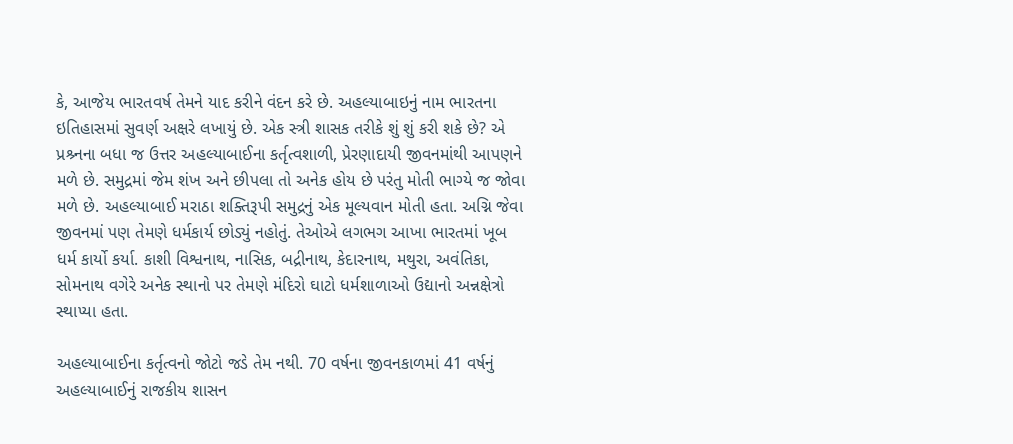કે, આજેય ભારતવર્ષ તેમને યાદ કરીને વંદન કરે છે. અહલ્યાબાઇનું નામ ભારતના ઇતિહાસમાં સુવર્ણ અક્ષરે લખાયું છે. એક સ્ત્રી શાસક તરીકે શું શું કરી શકે છે? એ પ્રશ્ર્નના બધા જ ઉત્તર અહલ્યાબાઈના કર્તૃત્વશાળી, પ્રેરણાદાયી જીવનમાંથી આપણને મળે છે. સમુદ્રમાં જેમ શંખ અને છીપલા તો અનેક હોય છે પરંતુ મોતી ભાગ્યે જ જોવા મળે છે. અહલ્યાબાઈ મરાઠા શક્તિરૂપી સમુદ્રનું એક મૂલ્યવાન મોતી હતા. અગ્નિ જેવા જીવનમાં પણ તેમણે ધર્મકાર્ય છોડ્યું નહોતું. તેઓએ લગભગ આખા ભારતમાં ખૂબ ધર્મ કાર્યો કર્યા. કાશી વિશ્વનાથ, નાસિક, બદ્રીનાથ, કેદારનાથ, મથુરા, અવંતિકા, સોમનાથ વગેરે અનેક સ્થાનો પર તેમણે મંદિરો ઘાટો ધર્મશાળાઓ ઉદ્યાનો અન્નક્ષેત્રો સ્થાપ્યા હતા.

અહલ્યાબાઈના કર્તૃત્વનો જોટો જડે તેમ નથી. 70 વર્ષના જીવનકાળમાં 41 વર્ષનું અહલ્યાબાઈનું રાજકીય શાસન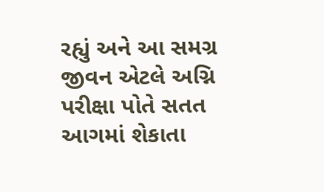રહ્યું અને આ સમગ્ર જીવન એટલે અગ્નિ પરીક્ષા પોતે સતત આગમાં શેકાતા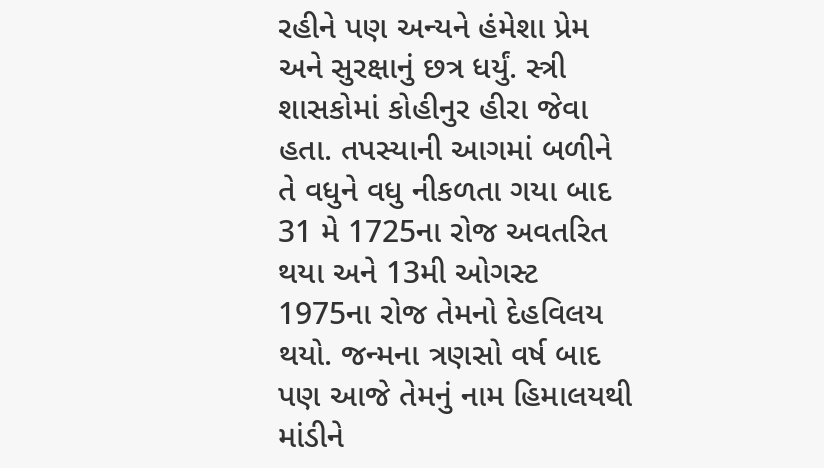રહીને પણ અન્યને હંમેશા પ્રેમ અને સુરક્ષાનું છત્ર ધર્યું. સ્ત્રી શાસકોમાં કોહીનુર હીરા જેવા હતા. તપસ્યાની આગમાં બળીને તે વધુને વધુ નીકળતા ગયા બાદ 31 મે 1725ના રોજ અવતરિત થયા અને 13મી ઓગસ્ટ 1975ના રોજ તેમનો દેહવિલય થયો. જન્મના ત્રણસો વર્ષ બાદ પણ આજે તેમનું નામ હિમાલયથી માંડીને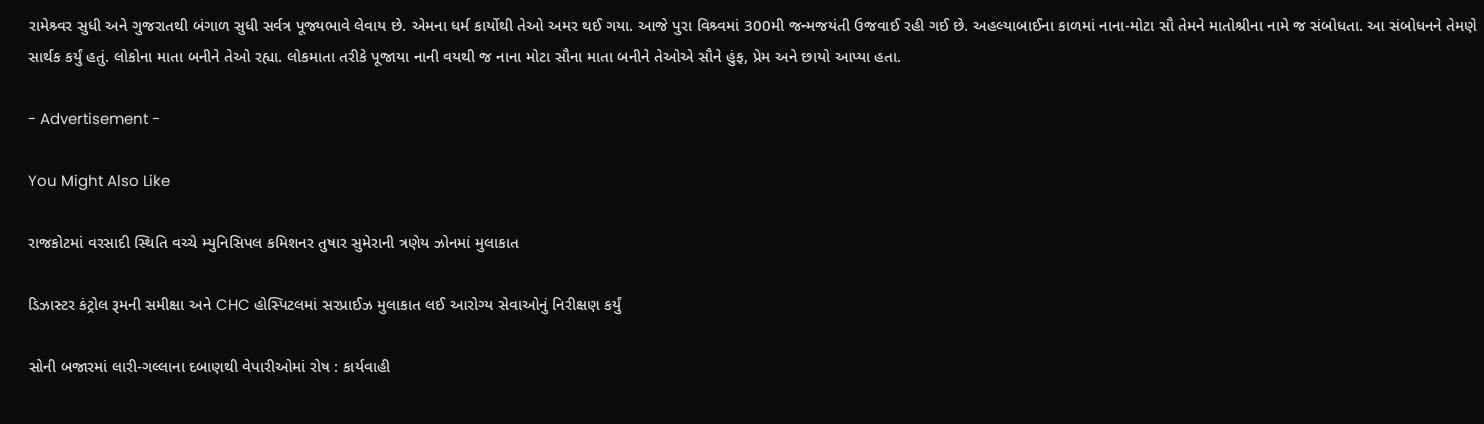રામેશ્ર્વર સુધી અને ગુજરાતથી બંગાળ સુધી સર્વત્ર પૂજ્યભાવે લેવાય છે. એમના ધર્મ કાર્યોથી તેઓ અમર થઈ ગયા. આજે પુરા વિશ્ર્વમાં 300મી જન્મજયંતી ઉજવાઈ રહી ગઈ છે. અહલ્યાબાઈના કાળમાં નાના-મોટા સૌ તેમને માતોશ્રીના નામે જ સંબોધતા. આ સંબોધનને તેમણે સાર્થક કર્યું હતું. લોકોના માતા બનીને તેઓ રહ્યા. લોકમાતા તરીકે પૂજાયા નાની વયથી જ નાના મોટા સૌના માતા બનીને તેઓએ સૌને હુંફ, પ્રેમ અને છાયો આપ્યા હતા.

- Advertisement -

You Might Also Like

રાજકોટમાં વરસાદી સ્થિતિ વચ્ચે મ્યુનિસિપલ કમિશનર તુષાર સુમેરાની ત્રણેય ઝોનમાં મુલાકાત

ડિઝાસ્ટર કંટ્રોલ રૂમની સમીક્ષા અને CHC હોસ્પિટલમાં સરપ્રાઈઝ મુલાકાત લઈ આરોગ્ય સેવાઓનું નિરીક્ષણ કર્યું

સોની બજારમાં લારી-ગલ્લાના દબાણથી વેપારીઓમાં રોષ : કાર્યવાહી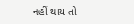નહીં થાય તો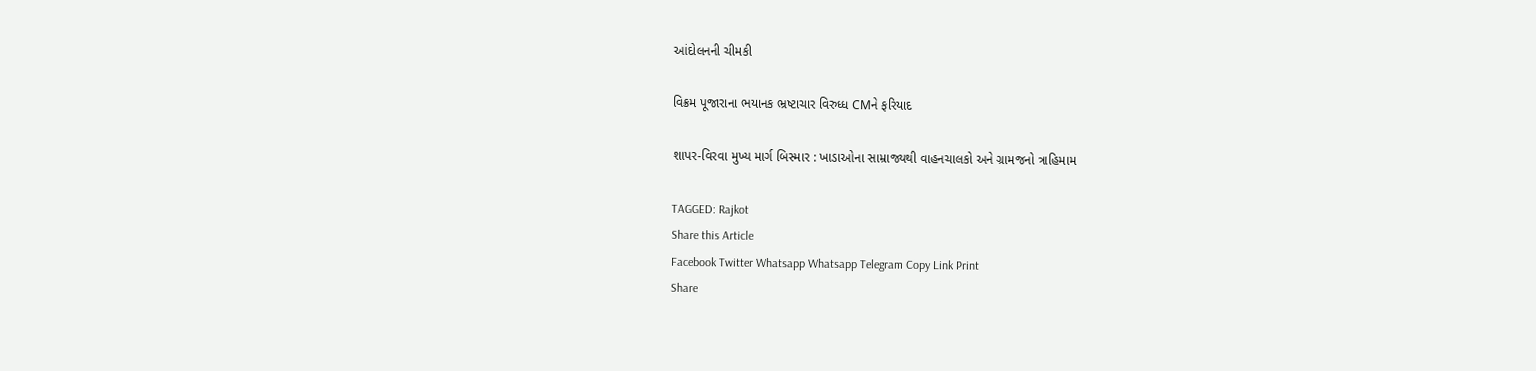આંદોલનની ચીમકી

વિક્રમ પૂજારાના ભયાનક ભ્રષ્ટાચાર વિરુધ્ધ CMને ફરિયાદ

શાપર-વિરવા મુખ્ય માર્ગ બિસ્માર : ખાડાઓના સામ્રાજ્યથી વાહનચાલકો અને ગ્રામજનો ત્રાહિમામ

TAGGED: Rajkot
Share this Article
Facebook Twitter Whatsapp Whatsapp Telegram Copy Link Print
Share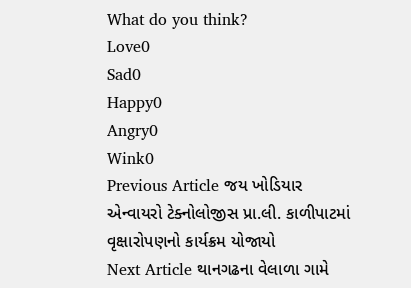What do you think?
Love0
Sad0
Happy0
Angry0
Wink0
Previous Article જય ખોડિયાર એન્વાયરો ટેક્નોલોજીસ પ્રા.લી. કાળીપાટમાં વૃક્ષારોપણનો કાર્યક્રમ યોજાયો
Next Article થાનગઢના વેલાળા ગામે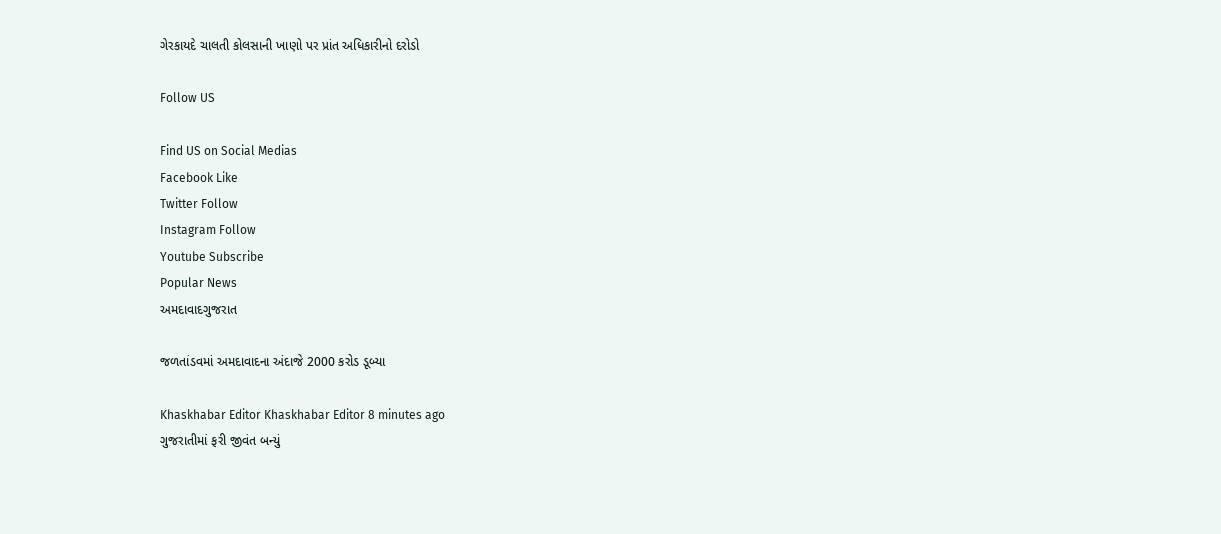ગેરકાયદે ચાલતી કોલસાની ખાણો પર પ્રાંત અધિકારીનો દરોડો

Follow US

Find US on Social Medias
Facebook Like
Twitter Follow
Instagram Follow
Youtube Subscribe
Popular News
અમદાવાદગુજરાત

જળતાંડવમાં અમદાવાદના અંદાજે 2000 કરોડ ડૂબ્યા

Khaskhabar Editor Khaskhabar Editor 8 minutes ago
ગુજરાતીમાં ફરી જીવંત બન્યું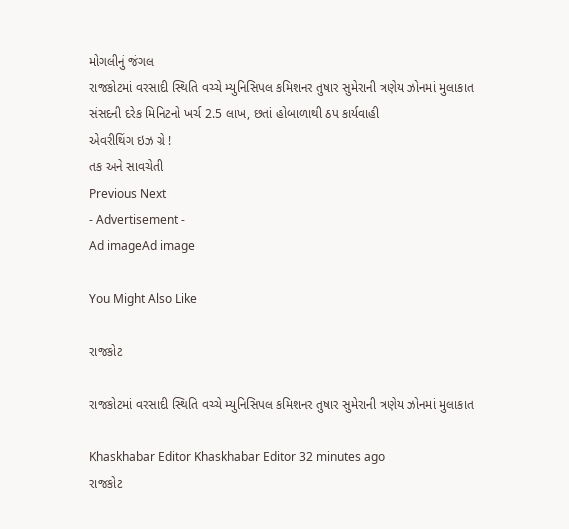મોગલીનું જંગલ
રાજકોટમાં વરસાદી સ્થિતિ વચ્ચે મ્યુનિસિપલ કમિશનર તુષાર સુમેરાની ત્રણેય ઝોનમાં મુલાકાત
સંસદની દરેક મિનિટનો ખર્ચ 2.5 લાખ, છતાં હોબાળાથી ઠપ કાર્યવાહી
એવરીથિંગ ઇઝ ગ્રે !
તક અને સાવચેતી
Previous Next
- Advertisement -
Ad imageAd image

You Might Also Like

રાજકોટ

રાજકોટમાં વરસાદી સ્થિતિ વચ્ચે મ્યુનિસિપલ કમિશનર તુષાર સુમેરાની ત્રણેય ઝોનમાં મુલાકાત

Khaskhabar Editor Khaskhabar Editor 32 minutes ago
રાજકોટ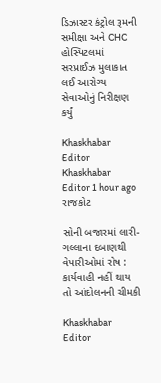ડિઝાસ્ટર કંટ્રોલ રૂમની સમીક્ષા અને CHC હોસ્પિટલમાં સરપ્રાઈઝ મુલાકાત લઈ આરોગ્ય સેવાઓનું નિરીક્ષણ કર્યું

Khaskhabar Editor Khaskhabar Editor 1 hour ago
રાજકોટ

સોની બજારમાં લારી-ગલ્લાના દબાણથી વેપારીઓમાં રોષ : કાર્યવાહી નહીં થાય તો આંદોલનની ચીમકી

Khaskhabar Editor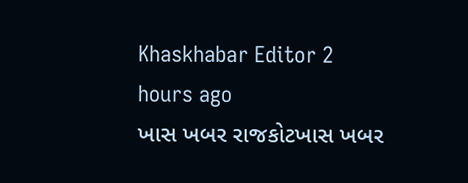Khaskhabar Editor 2 hours ago
ખાસ ખબર રાજકોટખાસ ખબર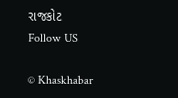રાજકોટ
Follow US

© Khaskhabar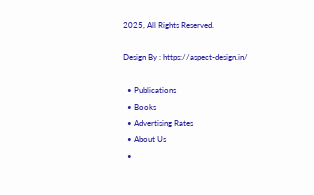2025, All Rights Reserved.

Design By : https://aspect-design.in/

  • Publications
  • Books
  • Advertising Rates
  • About Us
  •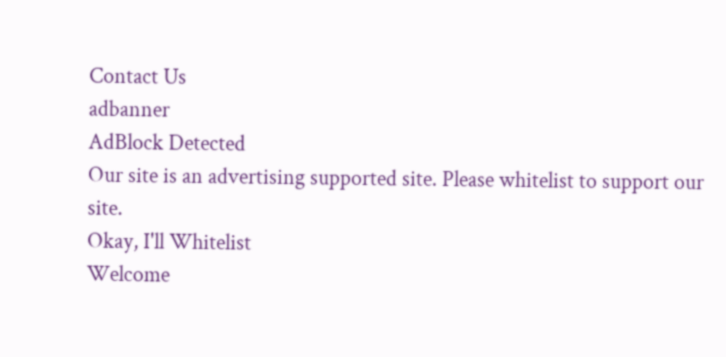Contact Us
adbanner
AdBlock Detected
Our site is an advertising supported site. Please whitelist to support our site.
Okay, I'll Whitelist
Welcome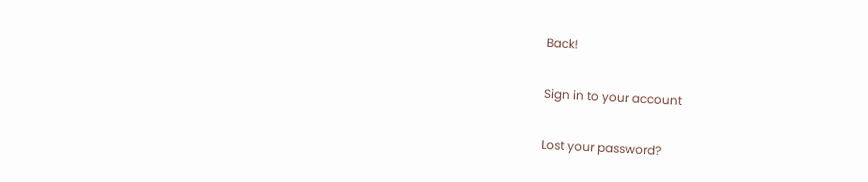Back!

Sign in to your account

Lost your password?